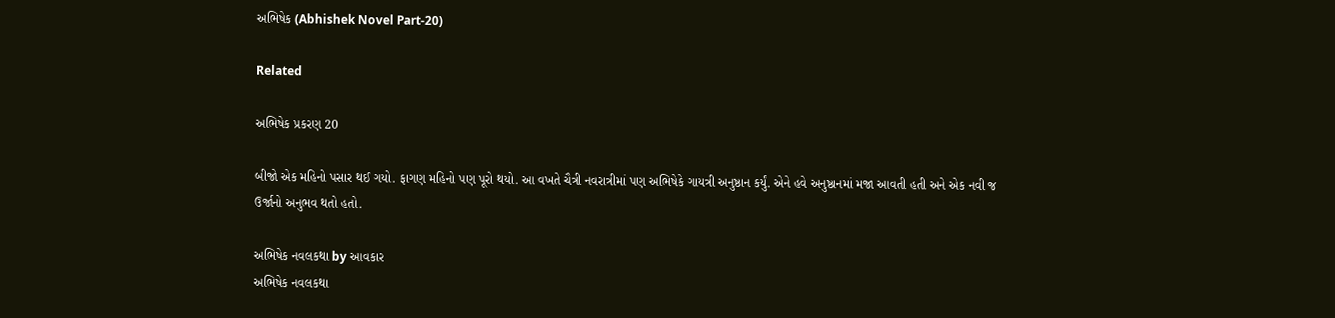અભિષેક (Abhishek Novel Part-20)

Related

અભિષેક પ્રકરણ 20

બીજો એક મહિનો પસાર થઈ ગયો. ફાગણ મહિનો પણ પૂરો થયો. આ વખતે ચૈત્રી નવરાત્રીમાં પણ અભિષેકે ગાયત્રી અનુષ્ઠાન કર્યું. એને હવે અનુષ્ઠાનમાં મજા આવતી હતી અને એક નવી જ ઉર્જાનો અનુભવ થતો હતો.

અભિષેક નવલકથા by આવકાર
અભિષેક નવલકથા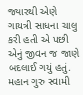જ્યારથી એણે ગાયત્રી સાધના ચાલુ કરી હતી એ પછી એનું જીવન જ જાણે બદલાઈ ગયું હતું. મહાન ગુરુ સ્વામી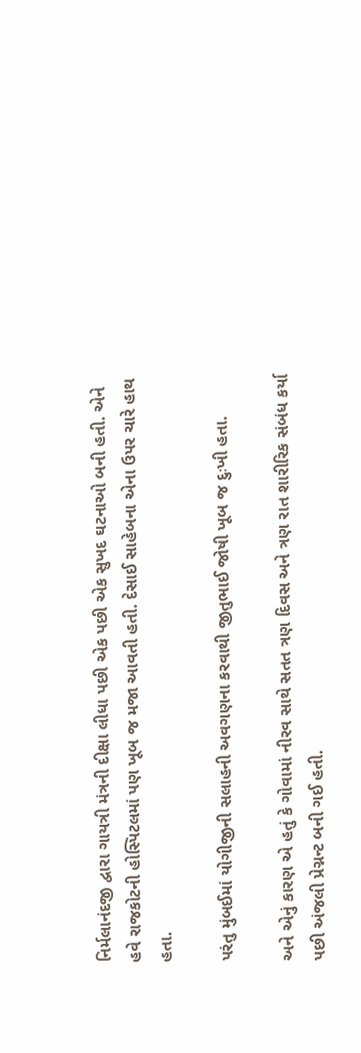નિર્મલાનંદજી દ્વારા ગાયત્રી મંત્રની દીક્ષા લીધા પછી એક પછી એક સુખદ ઘટનાઓ બની હતી. એને હવે રાજકોટની હોસ્પિટલમાં પણ ખૂબ જ મજા આવતી હતી. દેસાઈ સાહેબના એના ઉપર ચારે હાથ હતા.

પરંતુ મુંબઈમાં યોગીજીની સલાહની અવગણના કરવાથી જીતુભાઈ જોષી ખૂબ જ દુઃખી હતા.

અને એનું કારણ એ હતું કે ગોવામાં નીરવ સાથે સતત ત્રણ દિવસ અને ત્રણ રાત શારીરિક સંબંધ કર્યા પછી અંજલી પ્રેગ્નન્ટ બની ગઈ હતી.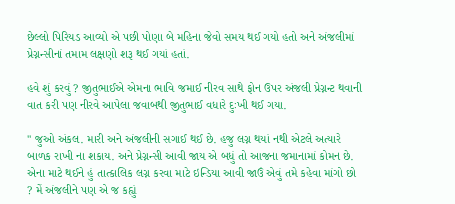છેલ્લો પિરિયડ આવ્યો એ પછી પોણા બે મહિના જેવો સમય થઈ ગયો હતો અને અંજલીમાં પ્રેગ્નન્સીનાં તમામ લક્ષણો શરૂ થઈ ગયાં હતાં.

હવે શું કરવું ? જીતુભાઈએ એમના ભાવિ જમાઈ નીરવ સાથે ફોન ઉપર અંજલી પ્રેગ્નન્ટ થવાની વાત કરી પણ નીરવે આપેલા જવાબથી જીતુભાઈ વધારે દુઃખી થઈ ગયા.

" જુઓ અંકલ. મારી અને અંજલીની સગાઈ થઈ છે. હજુ લગ્ન થયાં નથી એટલે અત્યારે બાળક રાખી ના શકાય. અને પ્રેગ્નન્સી આવી જાય એ બધું તો આજના જમાનામાં કોમન છે. એના માટે થઈને હું તાત્કાલિક લગ્ન કરવા માટે ઇન્ડિયા આવી જાઉં એવું તમે કહેવા માંગો છો ? મેં અંજલીને પણ એ જ કહ્યું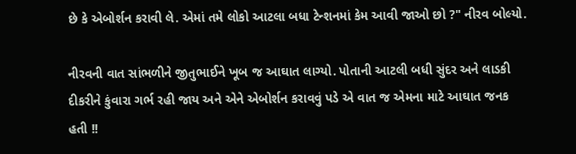છે કે એબોર્શન કરાવી લે. એમાં તમે લોકો આટલા બધા ટેન્શનમાં કેમ આવી જાઓ છો ?" નીરવ બોલ્યો.

નીરવની વાત સાંભળીને જીતુભાઈને ખૂબ જ આઘાત લાગ્યો. પોતાની આટલી બધી સુંદર અને લાડકી દીકરીને કુંવારા ગર્ભ રહી જાય અને એને એબોર્શન કરાવવું પડે એ વાત જ એમના માટે આઘાત જનક હતી !!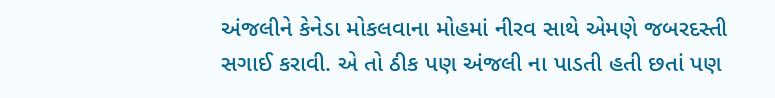અંજલીને કેનેડા મોકલવાના મોહમાં નીરવ સાથે એમણે જબરદસ્તી સગાઈ કરાવી. એ તો ઠીક પણ અંજલી ના પાડતી હતી છતાં પણ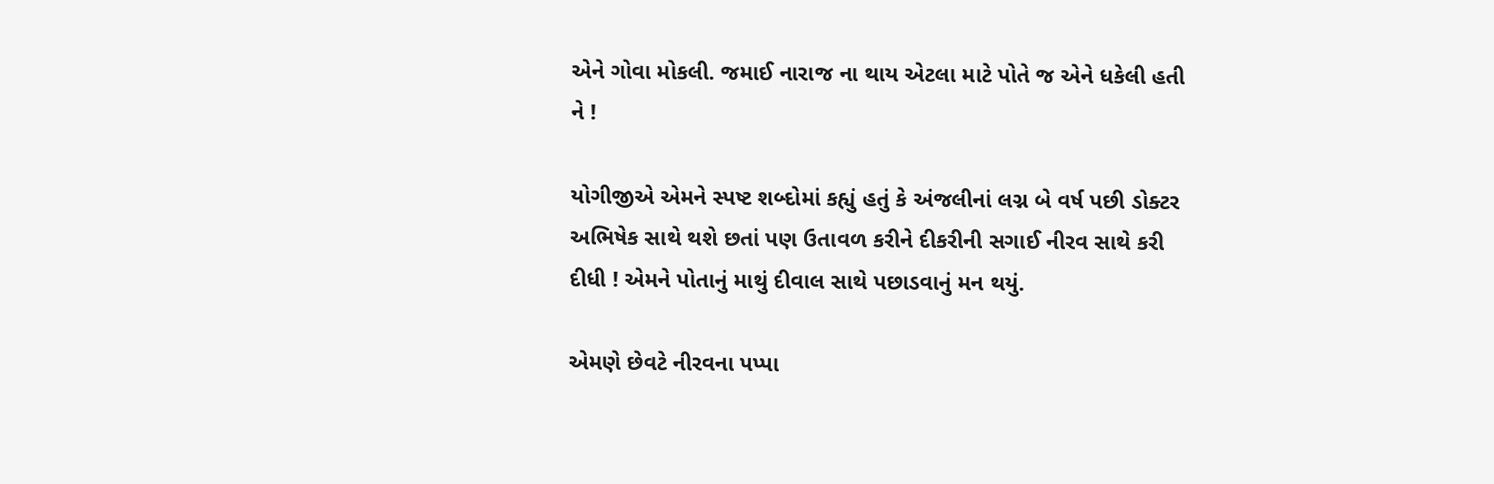એને ગોવા મોકલી. જમાઈ નારાજ ના થાય એટલા માટે પોતે જ એને ધકેલી હતી ને !

યોગીજીએ એમને સ્પષ્ટ શબ્દોમાં કહ્યું હતું કે અંજલીનાં લગ્ન બે વર્ષ પછી ડોક્ટર અભિષેક સાથે થશે છતાં પણ ઉતાવળ કરીને દીકરીની સગાઈ નીરવ સાથે કરી દીધી ! એમને પોતાનું માથું દીવાલ સાથે પછાડવાનું મન થયું.

એમણે છેવટે નીરવના પપ્પા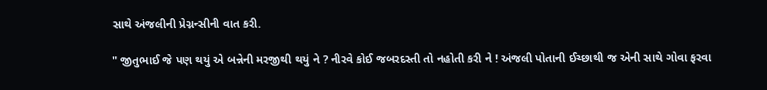સાથે અંજલીની પ્રેગ્નન્સીની વાત કરી.

" જીતુભાઈ જે પણ થયું એ બન્નેની મરજીથી થયું ને ? નીરવે કોઈ જબરદસ્તી તો નહોતી કરી ને ! અંજલી પોતાની ઈચ્છાથી જ એની સાથે ગોવા ફરવા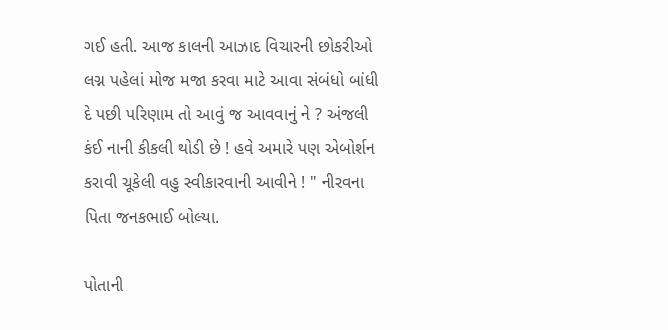ગઈ હતી. આજ કાલની આઝાદ વિચારની છોકરીઓ લગ્ન પહેલાં મોજ મજા કરવા માટે આવા સંબંધો બાંધી દે પછી પરિણામ તો આવું જ આવવાનું ને ? અંજલી કંઈ નાની કીકલી થોડી છે ! હવે અમારે પણ એબોર્શન કરાવી ચૂકેલી વહુ સ્વીકારવાની આવીને ! " નીરવના પિતા જનકભાઈ બોલ્યા.

પોતાની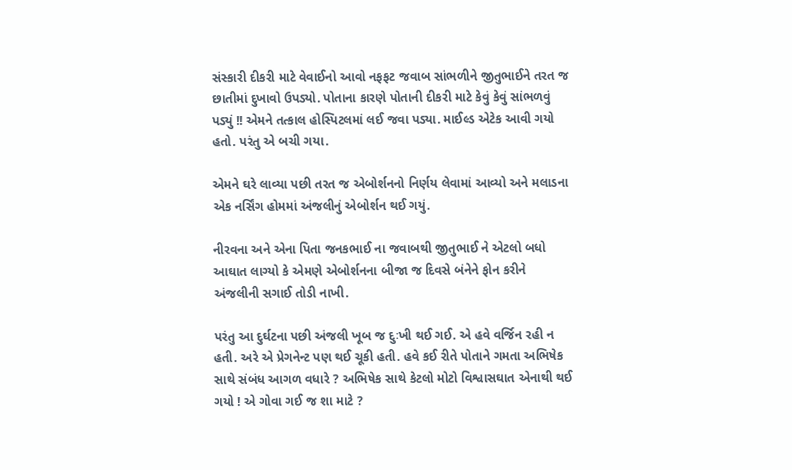સંસ્કારી દીકરી માટે વેવાઈનો આવો નફફટ જવાબ સાંભળીને જીતુભાઈને તરત જ છાતીમાં દુખાવો ઉપડ્યો. પોતાના કારણે પોતાની દીકરી માટે કેવું કેવું સાંભળવું પડ્યું !! એમને તત્કાલ હોસ્પિટલમાં લઈ જવા પડ્યા. માઈલ્ડ એટેક આવી ગયો હતો. પરંતુ એ બચી ગયા.

એમને ઘરે લાવ્યા પછી તરત જ એબોર્શનનો નિર્ણય લેવામાં આવ્યો અને મલાડના એક નર્સિંગ હોમમાં અંજલીનું એબોર્શન થઈ ગયું.

નીરવના અને એના પિતા જનકભાઈ ના જવાબથી જીતુભાઈ ને એટલો બધો આઘાત લાગ્યો કે એમણે એબોર્શનના બીજા જ દિવસે બંનેને ફોન કરીને અંજલીની સગાઈ તોડી નાખી.

પરંતુ આ દુર્ઘટના પછી અંજલી ખૂબ જ દુઃખી થઈ ગઈ. એ હવે વર્જિન રહી ન હતી. અરે એ પ્રેગનેન્ટ પણ થઈ ચૂકી હતી. હવે કઈ રીતે પોતાને ગમતા અભિષેક સાથે સંબંધ આગળ વધારે ? અભિષેક સાથે કેટલો મોટો વિશ્વાસઘાત એનાથી થઈ ગયો ! એ ગોવા ગઈ જ શા માટે ?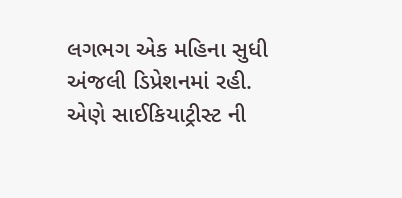લગભગ એક મહિના સુધી અંજલી ડિપ્રેશનમાં રહી. એણે સાઈકિયાટ્રીસ્ટ ની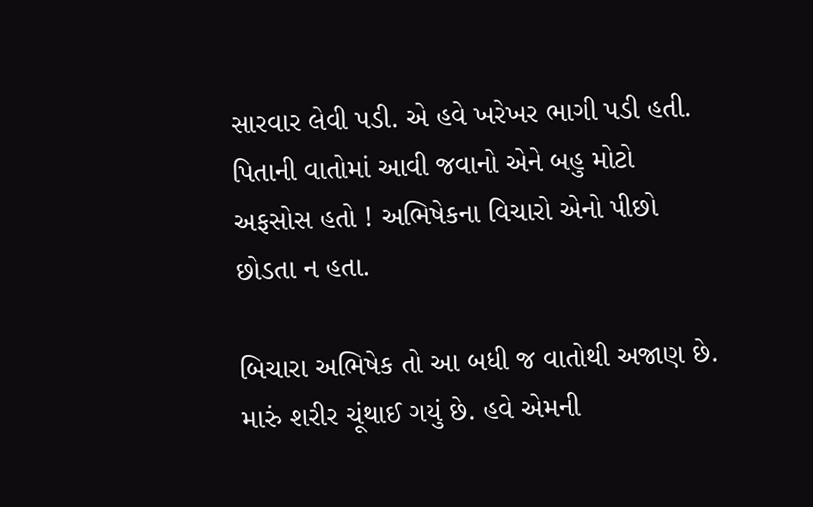સારવાર લેવી પડી. એ હવે ખરેખર ભાગી પડી હતી. પિતાની વાતોમાં આવી જવાનો એને બહુ મોટો અફસોસ હતો ! અભિષેકના વિચારો એનો પીછો છોડતા ન હતા.

બિચારા અભિષેક તો આ બધી જ વાતોથી અજાણ છે. મારું શરીર ચૂંથાઈ ગયું છે. હવે એમની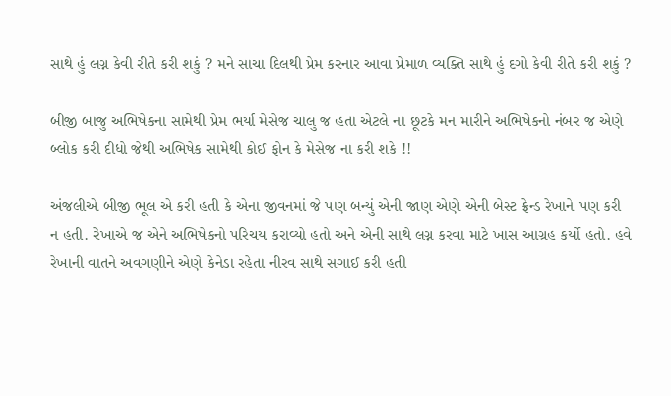સાથે હું લગ્ન કેવી રીતે કરી શકું ? મને સાચા દિલથી પ્રેમ કરનાર આવા પ્રેમાળ વ્યક્તિ સાથે હું દગો કેવી રીતે કરી શકું ?

બીજી બાજુ અભિષેકના સામેથી પ્રેમ ભર્યા મેસેજ ચાલુ જ હતા એટલે ના છૂટકે મન મારીને અભિષેકનો નંબર જ એણે બ્લોક કરી દીધો જેથી અભિષેક સામેથી કોઈ ફોન કે મેસેજ ના કરી શકે !!

અંજલીએ બીજી ભૂલ એ કરી હતી કે એના જીવનમાં જે પણ બન્યું એની જાણ એણે એની બેસ્ટ ફ્રેન્ડ રેખાને પણ કરી ન હતી. રેખાએ જ એને અભિષેકનો પરિચય કરાવ્યો હતો અને એની સાથે લગ્ન કરવા માટે ખાસ આગ્રહ કર્યો હતો. હવે રેખાની વાતને અવગણીને એણે કેનેડા રહેતા નીરવ સાથે સગાઈ કરી હતી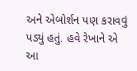અને એબોર્શન પણ કરાવવું પડ્યું હતું. હવે રેખાને એ આ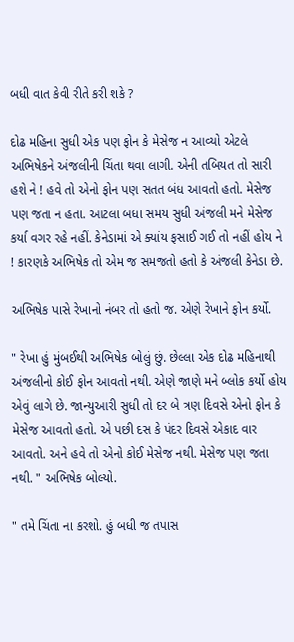બધી વાત કેવી રીતે કરી શકે ?

દોઢ મહિના સુધી એક પણ ફોન કે મેસેજ ન આવ્યો એટલે અભિષેકને અંજલીની ચિંતા થવા લાગી. એની તબિયત તો સારી હશે ને ! હવે તો એનો ફોન પણ સતત બંધ આવતો હતો. મેસેજ પણ જતા ન હતા. આટલા બધા સમય સુધી અંજલી મને મેસેજ કર્યા વગર રહે નહીં. કેનેડામાં એ ક્યાંય ફસાઈ ગઈ તો નહીં હોય ને ! કારણકે અભિષેક તો એમ જ સમજતો હતો કે અંજલી કેનેડા છે.

અભિષેક પાસે રેખાનો નંબર તો હતો જ. એણે રેખાને ફોન કર્યો.

" રેખા હું મુંબઈથી અભિષેક બોલું છું. છેલ્લા એક દોઢ મહિનાથી અંજલીનો કોઈ ફોન આવતો નથી. એણે જાણે મને બ્લોક કર્યો હોય એવું લાગે છે. જાન્યુઆરી સુધી તો દર બે ત્રણ દિવસે એનો ફોન કે મેસેજ આવતો હતો. એ પછી દસ કે પંદર દિવસે એકાદ વાર આવતો. અને હવે તો એનો કોઈ મેસેજ નથી. મેસેજ પણ જતા નથી. " અભિષેક બોલ્યો.

" તમે ચિંતા ના કરશો. હું બધી જ તપાસ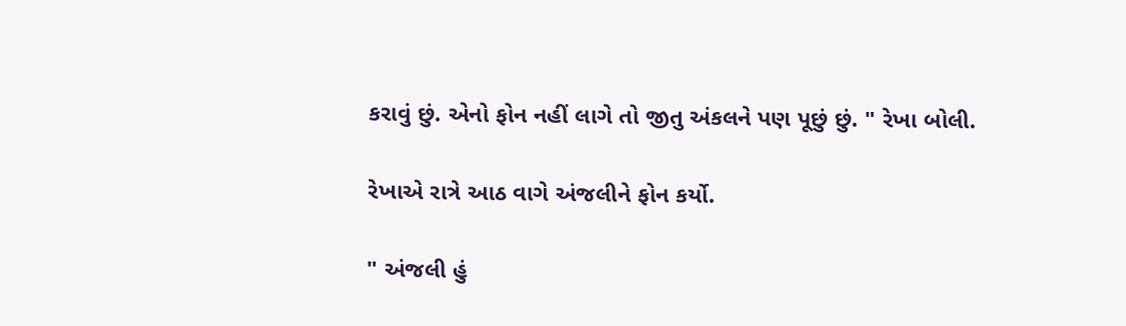કરાવું છું. એનો ફોન નહીં લાગે તો જીતુ અંકલને પણ પૂછું છું. " રેખા બોલી.

રેખાએ રાત્રે આઠ વાગે અંજલીને ફોન કર્યો.

" અંજલી હું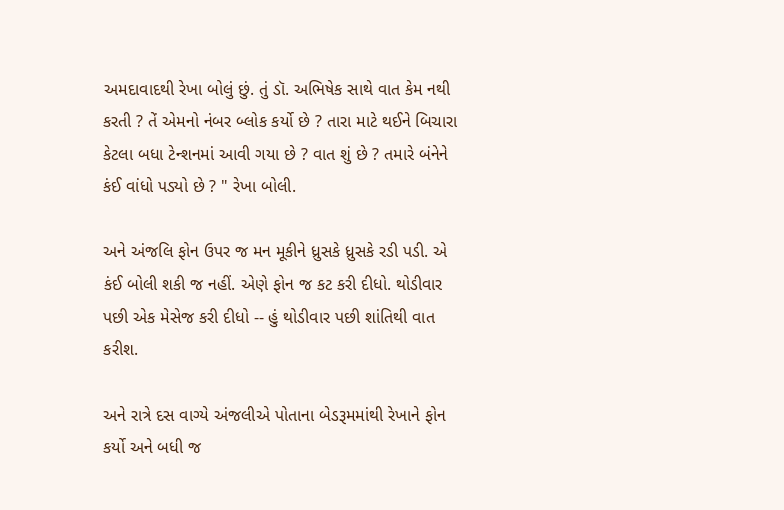અમદાવાદથી રેખા બોલું છું. તું ડૉ. અભિષેક સાથે વાત કેમ નથી કરતી ? તેં એમનો નંબર બ્લોક કર્યો છે ? તારા માટે થઈને બિચારા કેટલા બધા ટેન્શનમાં આવી ગયા છે ? વાત શું છે ? તમારે બંનેને કંઈ વાંધો પડ્યો છે ? " રેખા બોલી.

અને અંજલિ ફોન ઉપર જ મન મૂકીને ધ્રુસકે ધ્રુસકે રડી પડી. એ કંઈ બોલી શકી જ નહીં. એણે ફોન જ કટ કરી દીધો. થોડીવાર પછી એક મેસેજ કરી દીધો -- હું થોડીવાર પછી શાંતિથી વાત કરીશ.

અને રાત્રે દસ વાગ્યે અંજલીએ પોતાના બેડરૂમમાંથી રેખાને ફોન કર્યો અને બધી જ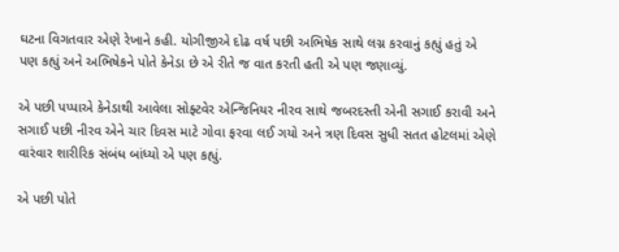ઘટના વિગતવાર એણે રેખાને કહી. યોગીજીએ દોઢ વર્ષ પછી અભિષેક સાથે લગ્ન કરવાનું કહ્યું હતું એ પણ કહ્યું અને અભિષેકને પોતે કેનેડા છે એ રીતે જ વાત કરતી હતી એ પણ જણાવ્યું.

એ પછી પપ્પાએ કેનેડાથી આવેલા સોફ્ટવેર એન્જિનિયર નીરવ સાથે જબરદસ્તી એની સગાઈ કરાવી અને સગાઈ પછી નીરવ એને ચાર દિવસ માટે ગોવા ફરવા લઈ ગયો અને ત્રણ દિવસ સુધી સતત હોટલમાં એણે વારંવાર શારીરિક સંબંધ બાંધ્યો એ પણ કહ્યું.

એ પછી પોતે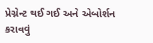પ્રેગ્નેન્ટ થઈ ગઈ અને એબોર્શન કરાવવું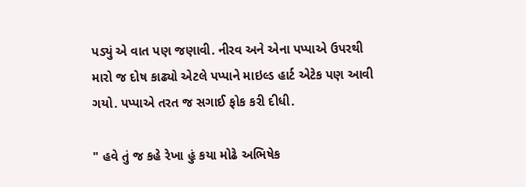પડ્યું એ વાત પણ જણાવી. નીરવ અને એના પપ્પાએ ઉપરથી મારો જ દોષ કાઢ્યો એટલે પપ્પાને માઇલ્ડ હાર્ટ એટેક પણ આવી ગયો. પપ્પાએ તરત જ સગાઈ ફોક કરી દીધી.

" હવે તું જ કહે રેખા હું કયા મોઢે અભિષેક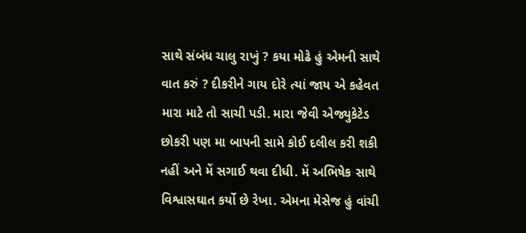સાથે સંબંધ ચાલુ રાખું ? કયા મોઢે હું એમની સાથે વાત કરું ? દીકરીને ગાય દોરે ત્યાં જાય એ કહેવત મારા માટે તો સાચી પડી. મારા જેવી એજ્યુકેટેડ છોકરી પણ મા બાપની સામે કોઈ દલીલ કરી શકી નહીં અને મેં સગાઈ થવા દીધી. મેં અભિષેક સાથે વિશ્વાસઘાત કર્યો છે રેખા. એમના મેસેજ હું વાંચી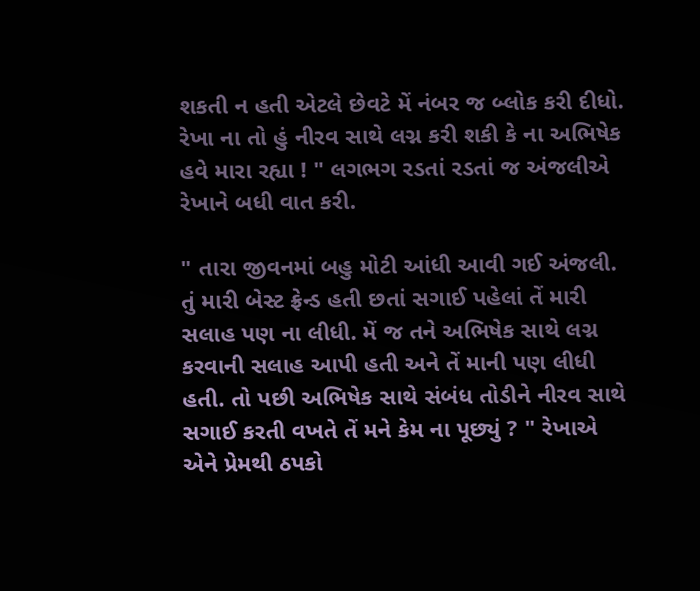શકતી ન હતી એટલે છેવટે મેં નંબર જ બ્લોક કરી દીધો. રેખા ના તો હું નીરવ સાથે લગ્ન કરી શકી કે ના અભિષેક હવે મારા રહ્યા ! " લગભગ રડતાં રડતાં જ અંજલીએ રેખાને બધી વાત કરી.

" તારા જીવનમાં બહુ મોટી આંધી આવી ગઈ અંજલી. તું મારી બેસ્ટ ફ્રેન્ડ હતી છતાં સગાઈ પહેલાં તેં મારી સલાહ પણ ના લીધી. મેં જ તને અભિષેક સાથે લગ્ન કરવાની સલાહ આપી હતી અને તેં માની પણ લીધી હતી. તો પછી અભિષેક સાથે સંબંધ તોડીને નીરવ સાથે સગાઈ કરતી વખતે તેં મને કેમ ના પૂછ્યું ? " રેખાએ એને પ્રેમથી ઠપકો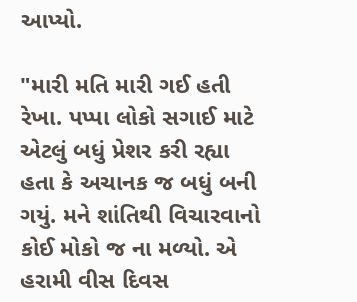આપ્યો.

"મારી મતિ મારી ગઈ હતી રેખા. પપ્પા લોકો સગાઈ માટે એટલું બધું પ્રેશર કરી રહ્યા હતા કે અચાનક જ બધું બની ગયું. મને શાંતિથી વિચારવાનો કોઈ મોકો જ ના મળ્યો. એ હરામી વીસ દિવસ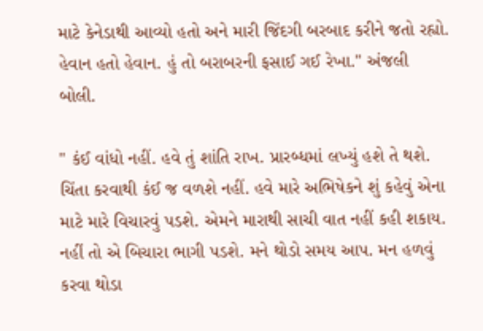માટે કેનેડાથી આવ્યો હતો અને મારી જિંદગી બરબાદ કરીને જતો રહ્યો. હેવાન હતો હેવાન. હું તો બરાબરની ફસાઈ ગઈ રેખા." અંજલી બોલી.

" કંઈ વાંધો નહીં. હવે તું શાંતિ રાખ. પ્રારબ્ધમાં લખ્યું હશે તે થશે. ચિંતા કરવાથી કંઈ જ વળશે નહીં. હવે મારે અભિષેકને શું કહેવું એના માટે મારે વિચારવું પડશે. એમને મારાથી સાચી વાત નહીં કહી શકાય. નહીં તો એ બિચારા ભાગી પડશે. મને થોડો સમય આપ. મન હળવું કરવા થોડા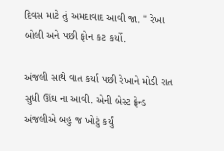દિવસ માટે તું અમદાવાદ આવી જા. " રેખા બોલી અને પછી ફોન કટ કર્યો.

અંજલી સાથે વાત કર્યા પછી રેખાને મોડી રાત સુધી ઊંઘ ના આવી. એની બેસ્ટ ફ્રેન્ડ અંજલીએ બહુ જ ખોટું કર્યું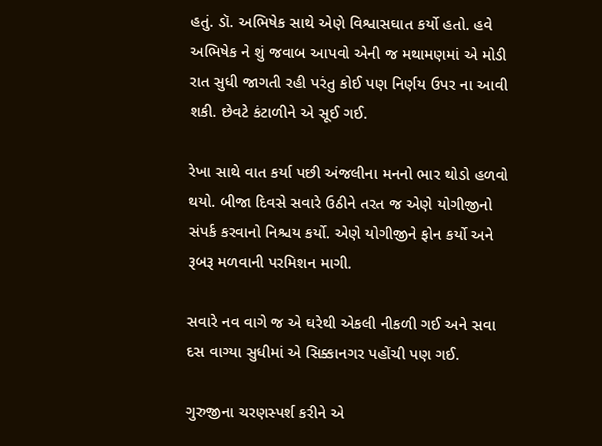હતું. ડૉ. અભિષેક સાથે એણે વિશ્વાસઘાત કર્યો હતો. હવે અભિષેક ને શું જવાબ આપવો એની જ મથામણમાં એ મોડી રાત સુધી જાગતી રહી પરંતુ કોઈ પણ નિર્ણય ઉપર ના આવી શકી. છેવટે કંટાળીને એ સૂઈ ગઈ.

રેખા સાથે વાત કર્યા પછી અંજલીના મનનો ભાર થોડો હળવો થયો. બીજા દિવસે સવારે ઉઠીને તરત જ એણે યોગીજીનો સંપર્ક કરવાનો નિશ્ચય કર્યો. એણે યોગીજીને ફોન કર્યો અને રૂબરૂ મળવાની પરમિશન માગી.

સવારે નવ વાગે જ એ ઘરેથી એકલી નીકળી ગઈ અને સવા દસ વાગ્યા સુધીમાં એ સિક્કાનગર પહોંચી પણ ગઈ.

ગુરુજીના ચરણસ્પર્શ કરીને એ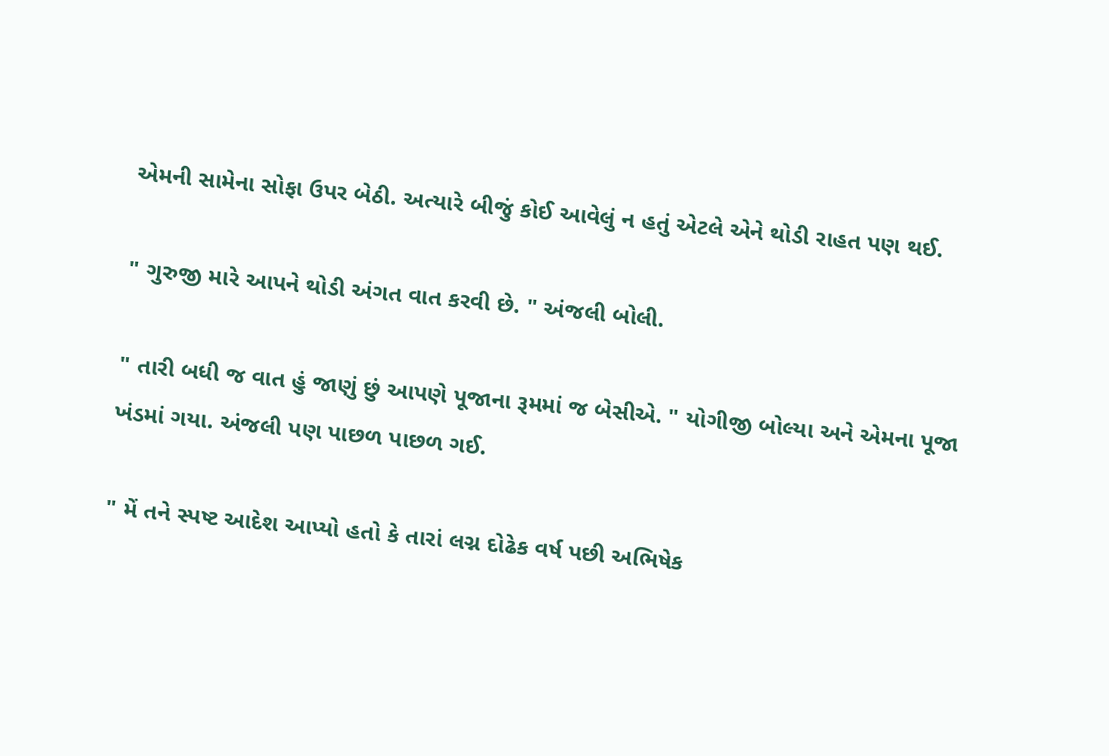એમની સામેના સોફા ઉપર બેઠી. અત્યારે બીજું કોઈ આવેલું ન હતું એટલે એને થોડી રાહત પણ થઈ.

" ગુરુજી મારે આપને થોડી અંગત વાત કરવી છે. " અંજલી બોલી.

" તારી બધી જ વાત હું જાણું છું આપણે પૂજાના રૂમમાં જ બેસીએ. " યોગીજી બોલ્યા અને એમના પૂજા ખંડમાં ગયા. અંજલી પણ પાછળ પાછળ ગઈ.

" મેં તને સ્પષ્ટ આદેશ આપ્યો હતો કે તારાં લગ્ન દોઢેક વર્ષ પછી અભિષેક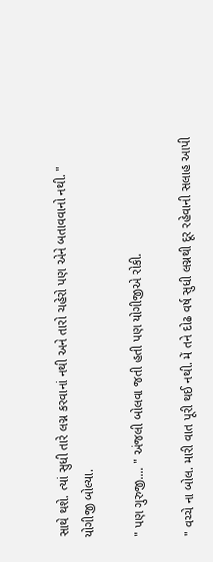સાથે થશે. ત્યાં સુધી તારે લગ્ન કરવાનાં નથી અને તારો ચહેરો પણ એને બતાવવાનો નથી. " યોગીજી બોલ્યા.

" પણ ગુરુજી.... " અંજલી બોલવા જતી હતી પણ યોગીજીએ રોકી.

" વચ્ચે ના બોલ. મારી વાત પૂરી થઈ નથી. મેં તને દોઢ વર્ષ સુધી લગ્નથી દૂર રહેવાની સલાહ આપી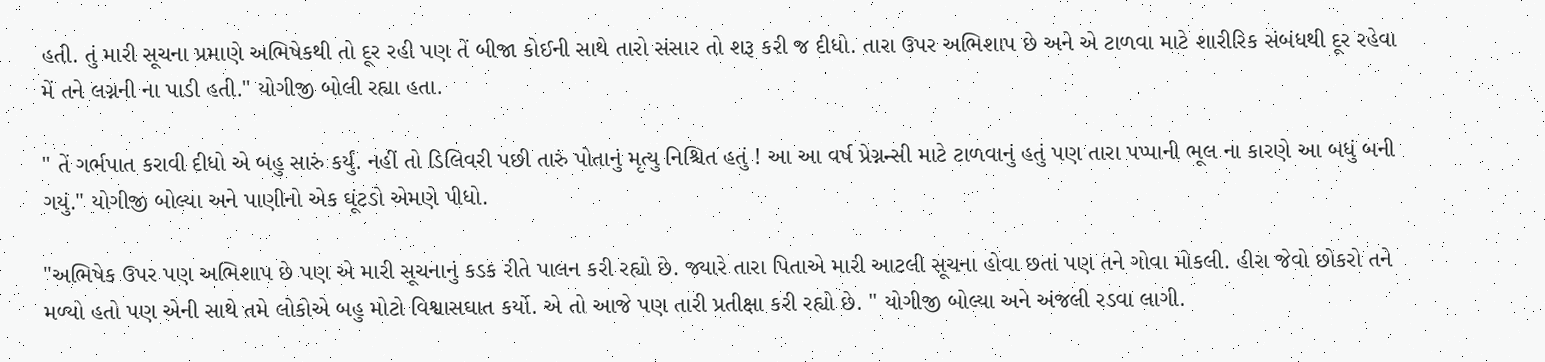હતી. તું મારી સૂચના પ્રમાણે અભિષેકથી તો દૂર રહી પણ તેં બીજા કોઈની સાથે તારો સંસાર તો શરૂ કરી જ દીધો. તારા ઉપર અભિશાપ છે અને એ ટાળવા માટે શારીરિક સંબંધથી દૂર રહેવા મેં તને લગ્નની ના પાડી હતી." યોગીજી બોલી રહ્યા હતા.

" તેં ગર્ભપાત કરાવી દીધો એ બહુ સારું કર્યું. નહીં તો ડિલિવરી પછી તારું પોતાનું મૃત્યુ નિશ્ચિત હતું ! આ આ વર્ષ પ્રેગ્નન્સી માટે ટાળવાનું હતું પણ તારા પપ્પાની ભૂલ ના કારણે આ બધું બની ગયું." યોગીજી બોલ્યા અને પાણીનો એક ઘૂંટડો એમણે પીધો.

"અભિષેક ઉપર પણ અભિશાપ છે પણ એ મારી સૂચનાનું કડક રીતે પાલન કરી રહ્યો છે. જ્યારે તારા પિતાએ મારી આટલી સૂચના હોવા છતાં પણ તને ગોવા મોકલી. હીરા જેવો છોકરો તને મળ્યો હતો પણ એની સાથે તમે લોકોએ બહુ મોટો વિશ્વાસઘાત કર્યો. એ તો આજે પણ તારી પ્રતીક્ષા કરી રહ્યો છે. " યોગીજી બોલ્યા અને અંજલી રડવા લાગી.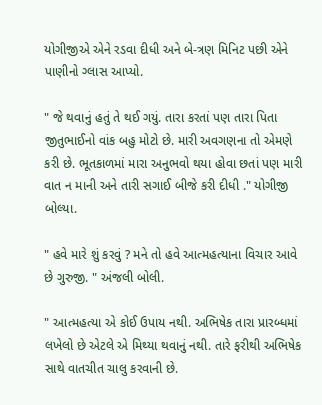યોગીજીએ એને રડવા દીધી અને બે-ત્રણ મિનિટ પછી એને પાણીનો ગ્લાસ આપ્યો.

" જે થવાનું હતું તે થઈ ગયું. તારા કરતાં પણ તારા પિતા જીતુભાઈનો વાંક બહુ મોટો છે. મારી અવગણના તો એમણે કરી છે. ભૂતકાળમાં મારા અનુભવો થયા હોવા છતાં પણ મારી વાત ન માની અને તારી સગાઈ બીજે કરી દીધી ." યોગીજી બોલ્યા.

" હવે મારે શું કરવું ? મને તો હવે આત્મહત્યાના વિચાર આવે છે ગુરુજી. " અંજલી બોલી.

" આત્મહત્યા એ કોઈ ઉપાય નથી. અભિષેક તારા પ્રારબ્ધમાં લખેલો છે એટલે એ મિથ્યા થવાનું નથી. તારે ફરીથી અભિષેક સાથે વાતચીત ચાલુ કરવાની છે.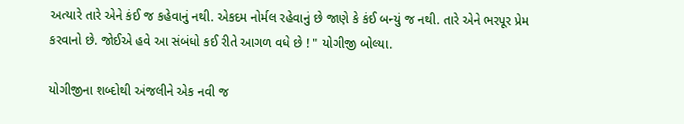અત્યારે તારે એને કંઈ જ કહેવાનું નથી. એકદમ નોર્મલ રહેવાનું છે જાણે કે કંઈ બન્યું જ નથી. તારે એને ભરપૂર પ્રેમ કરવાનો છે. જોઈએ હવે આ સંબંધો કઈ રીતે આગળ વધે છે ! " યોગીજી બોલ્યા.

યોગીજીના શબ્દોથી અંજલીને એક નવી જ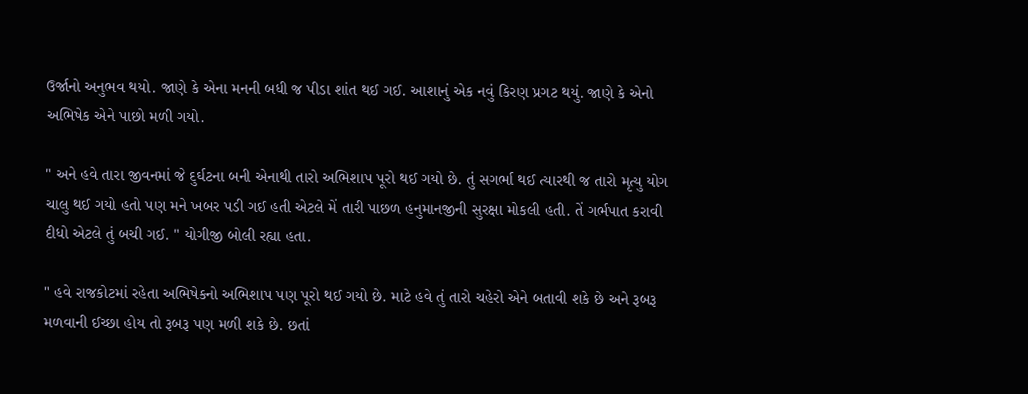ઉર્જાનો અનુભવ થયો. જાણે કે એના મનની બધી જ પીડા શાંત થઈ ગઈ. આશાનું એક નવું કિરણ પ્રગટ થયું. જાણે કે એનો અભિષેક એને પાછો મળી ગયો.

" અને હવે તારા જીવનમાં જે દુર્ઘટના બની એનાથી તારો અભિશાપ પૂરો થઈ ગયો છે. તું સગર્ભા થઈ ત્યારથી જ તારો મૃત્યુ યોગ ચાલુ થઈ ગયો હતો પણ મને ખબર પડી ગઈ હતી એટલે મેં તારી પાછળ હનુમાનજીની સુરક્ષા મોકલી હતી. તેં ગર્ભપાત કરાવી દીધો એટલે તું બચી ગઈ. " યોગીજી બોલી રહ્યા હતા.

" હવે રાજકોટમાં રહેતા અભિષેકનો અભિશાપ પણ પૂરો થઈ ગયો છે. માટે હવે તું તારો ચહેરો એને બતાવી શકે છે અને રૂબરૂ મળવાની ઈચ્છા હોય તો રૂબરૂ પણ મળી શકે છે. છતાં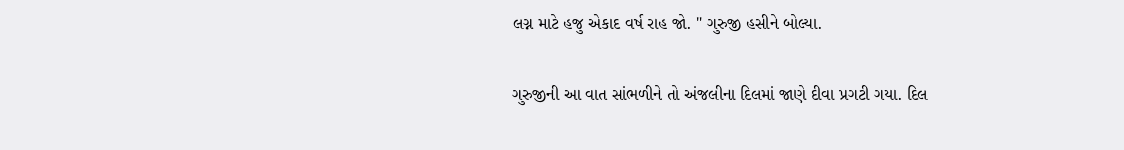લગ્ન માટે હજુ એકાદ વર્ષ રાહ જો. " ગુરુજી હસીને બોલ્યા.

ગુરુજીની આ વાત સાંભળીને તો અંજલીના દિલમાં જાણે દીવા પ્રગટી ગયા. દિલ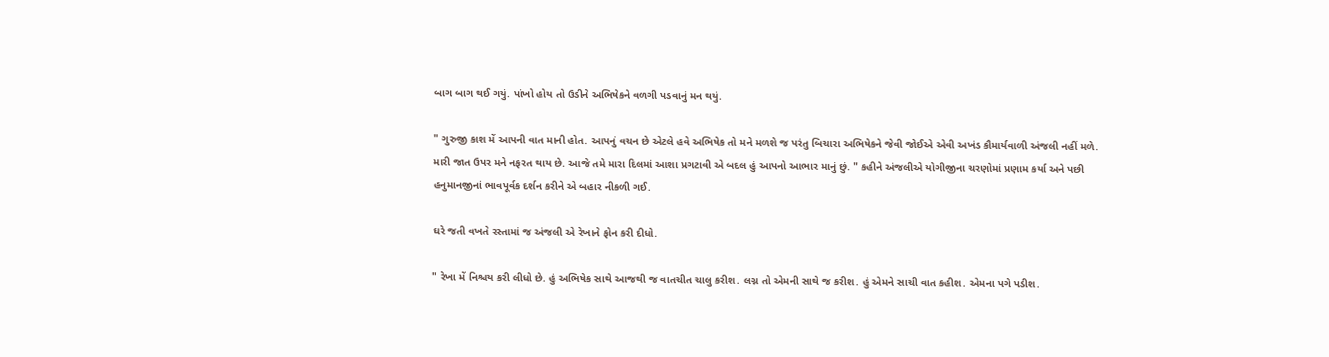બાગ બાગ થઈ ગયું. પાંખો હોય તો ઉડીને અભિષેકને વળગી પડવાનું મન થયું.

" ગુરુજી કાશ મેં આપની વાત માની હોત. આપનું વચન છે એટલે હવે અભિષેક તો મને મળશે જ પરંતુ બિચારા અભિષેકને જેવી જોઈએ એવી અખંડ કૌમાર્યવાળી અંજલી નહીં મળે. મારી જાત ઉપર મને નફરત થાય છે. આજે તમે મારા દિલમાં આશા પ્રગટાવી એ બદલ હું આપનો આભાર માનું છું. " કહીને અંજલીએ યોગીજીના ચરણોમાં પ્રણામ કર્યા અને પછી હનુમાનજીનાં ભાવપૂર્વક દર્શન કરીને એ બહાર નીકળી ગઈ.

ઘરે જતી વખતે રસ્તામાં જ અંજલી એ રેખાને ફોન કરી દીધો.

" રેખા મેં નિશ્ચય કરી લીધો છે. હું અભિષેક સાથે આજથી જ વાતચીત ચાલુ કરીશ. લગ્ન તો એમની સાથે જ કરીશ. હું એમને સાચી વાત કહીશ. એમના પગે પડીશ.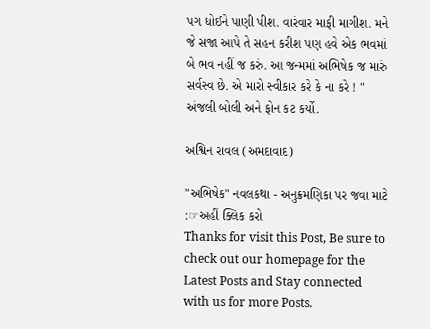પગ ધોઈને પાણી પીશ. વારંવાર માફી માગીશ. મને જે સજા આપે તે સહન કરીશ પણ હવે એક ભવમાં બે ભવ નહીં જ કરું. આ જન્મમાં અભિષેક જ મારું સર્વસ્વ છે. એ મારો સ્વીકાર કરે કે ના કરે ! " અંજલી બોલી અને ફોન કટ કર્યો.

અશ્વિન રાવલ (અમદાવાદ)

"અભિષેક" નવલકથા - અનુક્રમણિકા પર જવા માટે :☞અહીં ક્લિક કરો
Thanks for visit this Post, Be sure to check out our homepage for the Latest Posts and Stay connected with us for more Posts.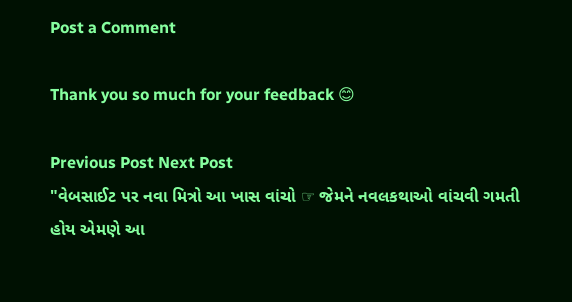Post a Comment

Thank you so much for your feedback 😊

Previous Post Next Post
"વેબસાઈટ પર નવા મિત્રો આ ખાસ વાંચો ☞ જેમને નવલકથાઓ વાંચવી ગમતી હોય એમણે આ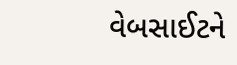વેબસાઈટને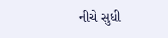નીચે સુધી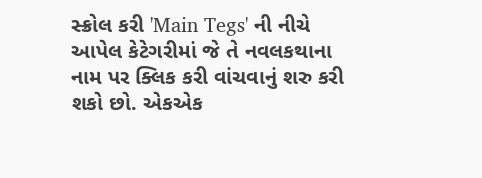સ્ક્રોલ કરી 'Main Tegs' ની નીચે આપેલ કેટેગરીમાં જે તે નવલકથાના નામ પર ક્લિક કરી વાંચવાનું શરુ કરી શકો છો. એકએક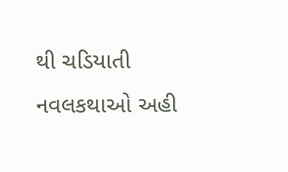થી ચડિયાતી નવલકથાઓ અહી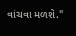વાંચવા મળશે."